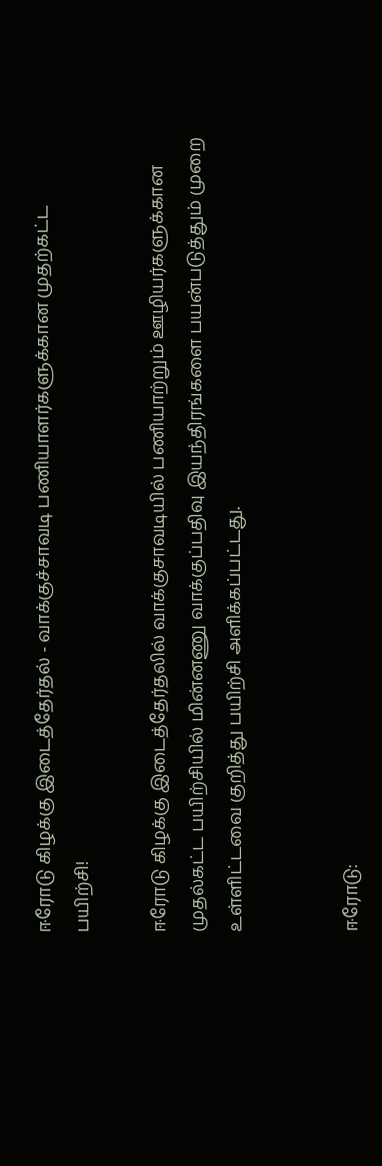ஈரோடு கிழக்கு இடைத்தேர்தல் - வாக்குச்சாவடி பணியாளர்களுக்கான முதற்கட்ட பயிற்சி!

ஈரோடு கிழக்கு இடைத்தேர்தலில் வாக்குசாவடியில் பணியாற்றும் ஊழியர்களுக்கான முதல்கட்ட பயிற்சியில் மின்னணு வாக்குப்பதிவு இயந்திரங்களை பயன்படுத்தும் முறை உள்ளிட்டவை குறித்து பயிற்சி அளிக்கப்பட்டது.


ஈரோடு: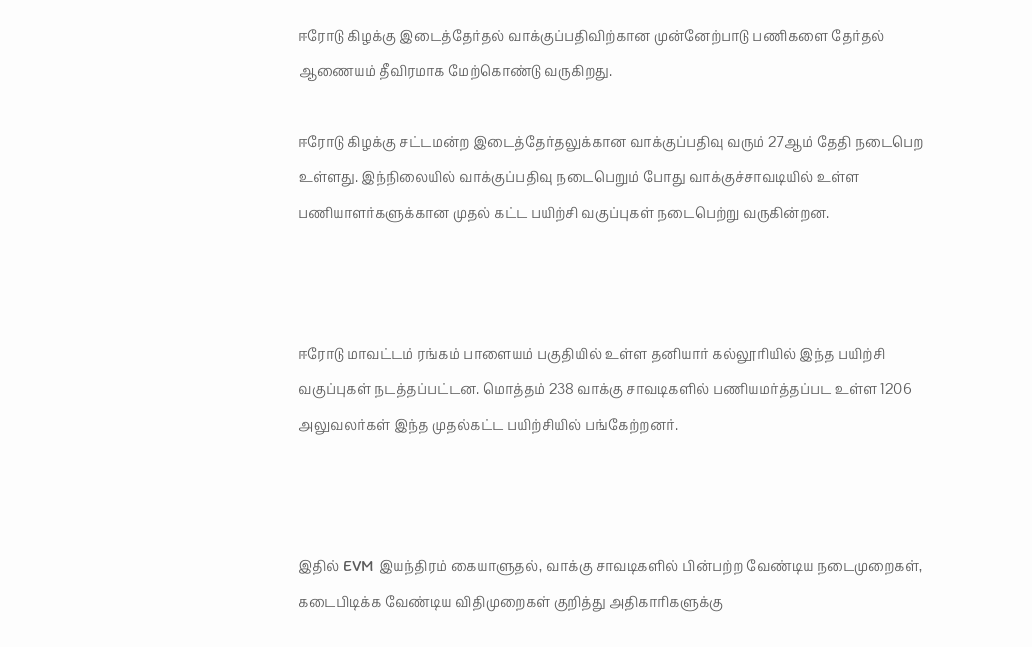ஈரோடு கிழக்கு இடைத்தேர்தல் வாக்குப்பதிவிற்கான முன்னேற்பாடு பணிகளை தேர்தல் ஆணையம் தீவிரமாக மேற்கொண்டு வருகிறது.

ஈரோடு கிழக்கு சட்டமன்ற இடைத்தேர்தலுக்கான வாக்குப்பதிவு வரும் 27ஆம் தேதி நடைபெற உள்ளது. இந்நிலையில் வாக்குப்பதிவு நடைபெறும் போது வாக்குச்சாவடியில் உள்ள பணியாளர்களுக்கான முதல் கட்ட பயிற்சி வகுப்புகள் நடைபெற்று வருகின்றன.



ஈரோடு மாவட்டம் ரங்கம் பாளையம் பகுதியில் உள்ள தனியார் கல்லூரியில் இந்த பயிற்சி வகுப்புகள் நடத்தப்பட்டன. மொத்தம் 238 வாக்கு சாவடிகளில் பணியமர்த்தப்பட உள்ள 1206 அலுவலர்கள் இந்த முதல்கட்ட பயிற்சியில் பங்கேற்றனர்.



இதில் EVM இயந்திரம் கையாளுதல், வாக்கு சாவடிகளில் பின்பற்ற வேண்டிய நடைமுறைகள், கடைபிடிக்க வேண்டிய விதிமுறைகள் குறித்து அதிகாரிகளுக்கு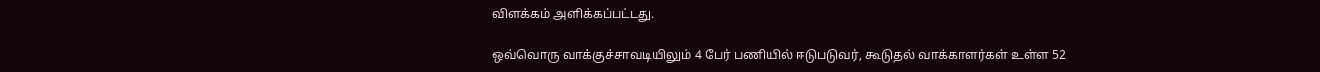விளக்கம் அளிக்கப்பட்டது.

ஒவ்வொரு வாக்குச்சாவடியிலும் 4 பேர் பணியில் ஈடுபடுவர், கூடுதல் வாக்காளர்கள் உள்ள 52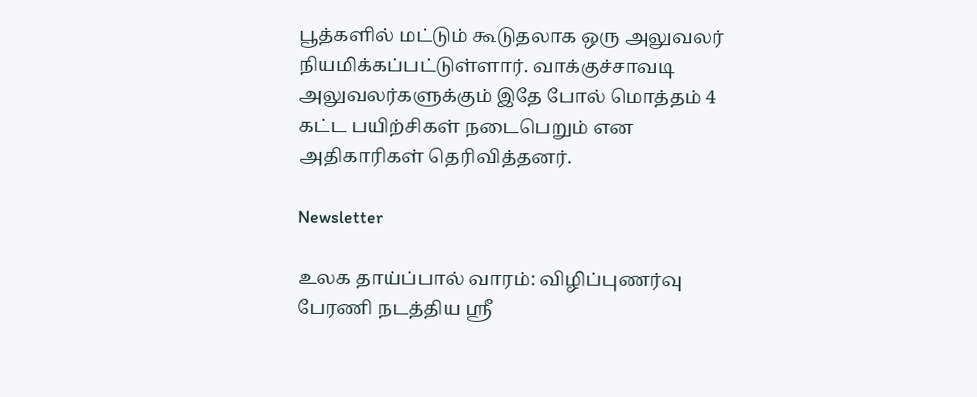பூத்களில் மட்டும் கூடுதலாக ஒரு அலுவலர் நியமிக்கப்பட்டுள்ளார். வாக்குச்சாவடி அலுவலர்களுக்கும் இதே போல் மொத்தம் 4 கட்ட பயிற்சிகள் நடைபெறும் என அதிகாரிகள் தெரிவித்தனர்.

Newsletter

உலக தாய்ப்பால் வாரம்: விழிப்புணர்வு பேரணி நடத்திய ஸ்ரீ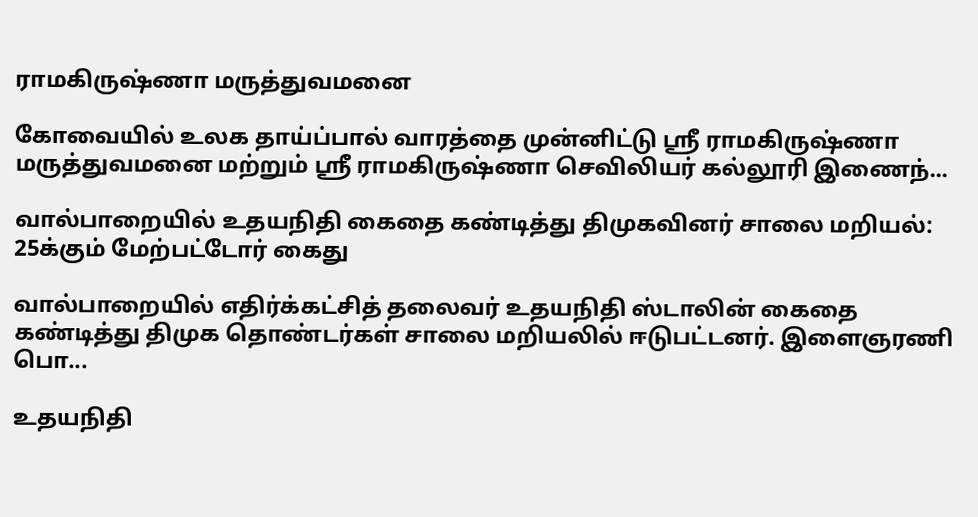ராமகிருஷ்ணா மருத்துவமனை

கோவையில் உலக தாய்ப்பால் வாரத்தை முன்னிட்டு ஸ்ரீ ராமகிருஷ்ணா மருத்துவமனை மற்றும் ஸ்ரீ ராமகிருஷ்ணா செவிலியர் கல்லூரி இணைந்...

வால்பாறையில் உதயநிதி கைதை கண்டித்து திமுகவினர் சாலை மறியல்: 25க்கும் மேற்பட்டோர் கைது

வால்பாறையில் எதிர்க்கட்சித் தலைவர் உதயநிதி ஸ்டாலின் கைதை கண்டித்து திமுக தொண்டர்கள் சாலை மறியலில் ஈடுபட்டனர். இளைஞரணி பொ...

உதயநிதி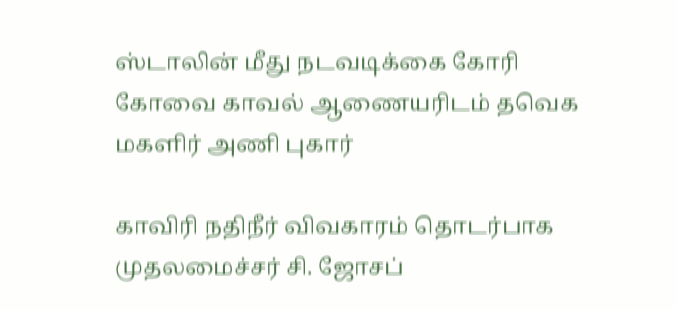ஸ்டாலின் மீது நடவடிக்கை கோரி கோவை காவல் ஆணையரிடம் தவெக மகளிர் அணி புகார்

காவிரி நதிநீர் விவகாரம் தொடர்பாக முதலமைச்சர் சி. ஜோசப்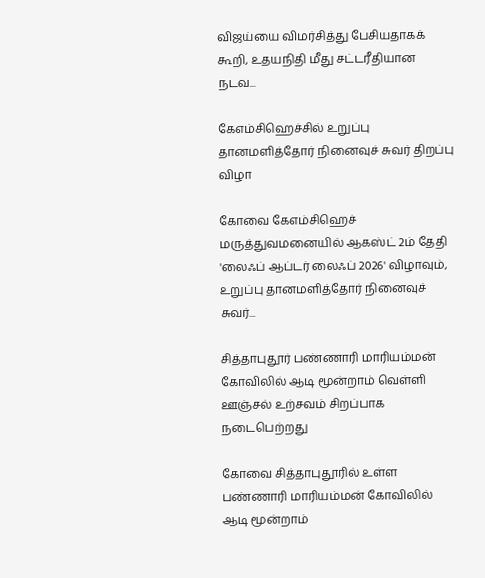விஜய்யை விமர்சித்து பேசியதாகக் கூறி, உதயநிதி மீது சட்டரீதியான நடவ...

கேஎம்சிஹெச்சில் உறுப்பு தானமளித்தோர் நினைவுச் சுவர் திறப்பு விழா

கோவை கேஎம்சிஹெச் மருத்துவமனையில் ஆகஸ்ட் 2ம் தேதி 'லைஃப் ஆப்டர் லைஃப் 2026' விழாவும், உறுப்பு தானமளித்தோர் நினைவுச் சுவர்...

சித்தாபுதூர் பண்ணாரி மாரியம்மன் கோவிலில் ஆடி மூன்றாம் வெள்ளி ஊஞ்சல் உற்சவம் சிறப்பாக நடைபெற்றது

கோவை சித்தாபுதூரில் உள்ள பண்ணாரி மாரியம்மன் கோவிலில் ஆடி மூன்றாம்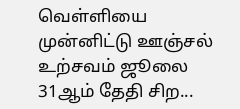வெள்ளியை முன்னிட்டு ஊஞ்சல் உற்சவம் ஜூலை 31ஆம் தேதி சிற...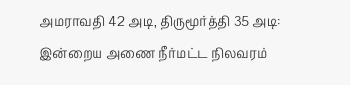அமராவதி 42 அடி, திருமூர்த்தி 35 அடி: இன்றைய அணை நீர்மட்ட நிலவரம்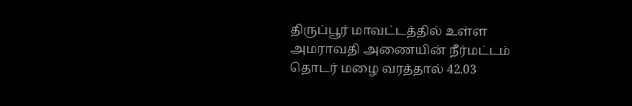திருப்பூர் மாவட்டத்தில் உள்ள அமராவதி அணையின் நீர்மட்டம் தொடர் மழை வரத்தால் 42.03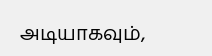அடியாகவும்,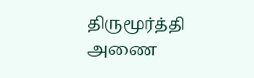திருமூர்த்தி அணை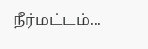நீர்மட்டம்...